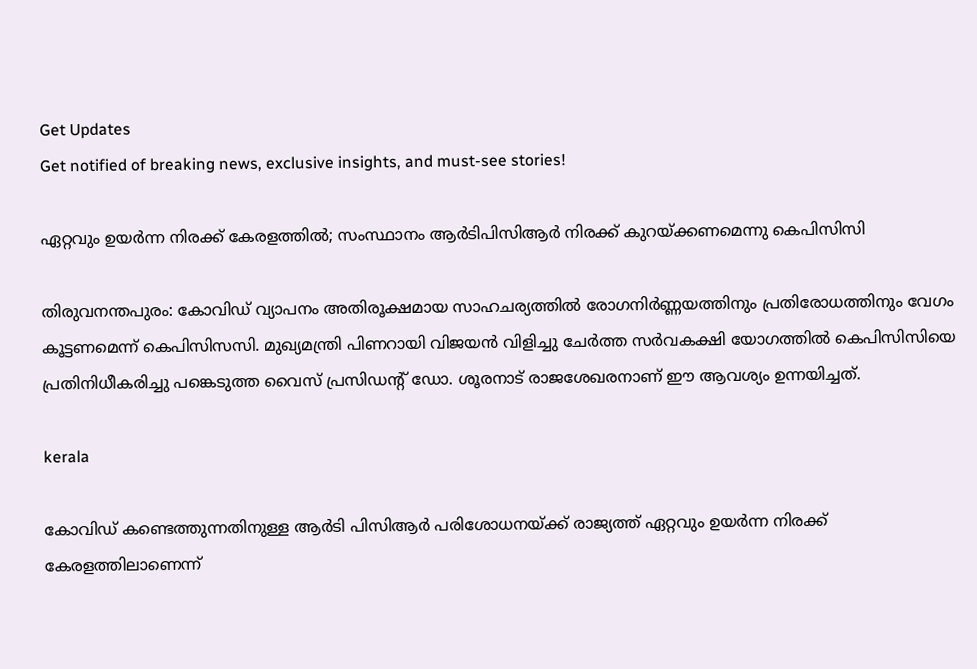Get Updates
Get notified of breaking news, exclusive insights, and must-see stories!

ഏറ്റവും ഉയര്‍ന്ന നിരക്ക് കേരളത്തില്‍; സംസ്ഥാനം ആര്‍ടിപിസിആര്‍ നിരക്ക് കുറയ്ക്കണമെന്നു കെപിസിസി

തിരുവനന്തപുരം: കോവിഡ് വ്യാപനം അതിരൂക്ഷമായ സാഹചര്യത്തില്‍ രോഗനിര്‍ണ്ണയത്തിനും പ്രതിരോധത്തിനും വേഗം കൂട്ടണമെന്ന് കെപിസിസസി. മുഖ്യമന്ത്രി പിണറായി വിജയന്‍ വിളിച്ചു ചേര്‍ത്ത സര്‍വകക്ഷി യോഗത്തില്‍ കെപിസിസിയെ പ്രതിനിധീകരിച്ചു പങ്കെടുത്ത വൈസ് പ്രസിഡന്റ് ഡോ. ശൂരനാട് രാജശേഖരനാണ് ഈ ആവശ്യം ഉന്നയിച്ചത്.

kerala

കോവിഡ് കണ്ടെത്തുന്നതിനുള്ള ആര്‍ടി പിസിആര്‍ പരിശോധനയ്ക്ക് രാജ്യത്ത് ഏറ്റവും ഉയര്‍ന്ന നിരക്ക് കേരളത്തിലാണെന്ന്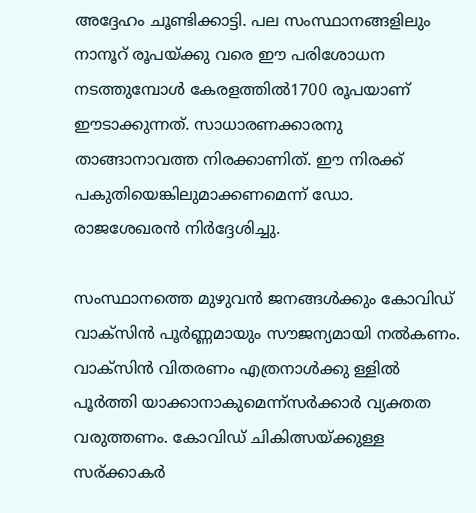അദ്ദേഹം ചൂണ്ടിക്കാട്ടി. പല സംസ്ഥാനങ്ങളിലും നാനൂറ് രൂപയ്ക്കു വരെ ഈ പരിശോധന നടത്തുമ്പോള്‍ കേരളത്തില്‍1700 രൂപയാണ് ഈടാക്കുന്നത്. സാധാരണക്കാരനു താങ്ങാനാവത്ത നിരക്കാണിത്. ഈ നിരക്ക് പകുതിയെങ്കിലുമാക്കണമെന്ന് ഡോ. രാജശേഖരന്‍ നിര്‍ദ്ദേശിച്ചു.

സംസ്ഥാനത്തെ മുഴുവന്‍ ജനങ്ങള്‍ക്കും കോവിഡ് വാക്‌സിന്‍ പൂര്‍ണ്ണമായും സൗജന്യമായി നല്‍കണം. വാക്‌സിന്‍ വിതരണം എത്രനാള്‍ക്കു ള്ളില്‍ പൂര്‍ത്തി യാക്കാനാകുമെന്ന്‌സര്‍ക്കാര്‍ വ്യക്തത വരുത്തണം. കോവിഡ് ചികിത്സയ്ക്കുള്ള സര്ക്കാകര്‍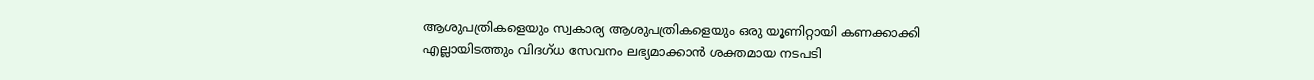ആശുപത്രികളെയും സ്വകാര്യ ആശുപത്രികളെയും ഒരു യൂണിറ്റായി കണക്കാക്കി എല്ലായിടത്തും വിദഗ്ധ സേവനം ലഭ്യമാക്കാന്‍ ശക്തമായ നടപടി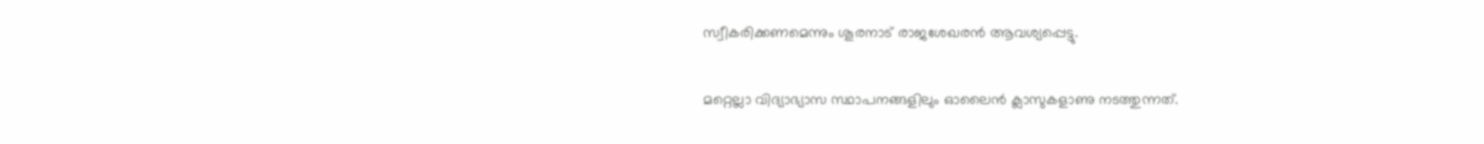സ്വീകരിക്കണമെന്നും ശൂരനാട് രാജശേഖരന്‍ ആവശ്യപ്പെട്ടു.

മറ്റെല്ലാ വിദ്യാഭ്യാസ സ്ഥാപനങ്ങളിലും ഓലൈന്‍ ക്ലാസുകളാണു നടത്തുന്നത്.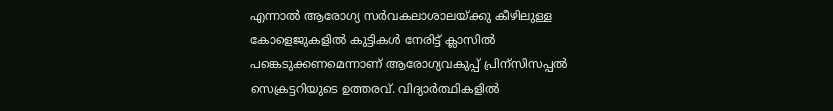എന്നാല്‍ ആരോഗ്യ സര്‍വകലാശാലയ്ക്കു കീഴിലുള്ള കോളെജുകളില്‍ കുട്ടികള്‍ നേരിട്ട് ക്ലാസില്‍ പങ്കെടുക്കണമെന്നാണ് ആരോഗ്യവകുപ്പ് പ്രിന്‌സിസപ്പല്‍ സെക്രട്ടറിയുടെ ഉത്തരവ്. വിദ്യാര്‍ത്ഥികളില്‍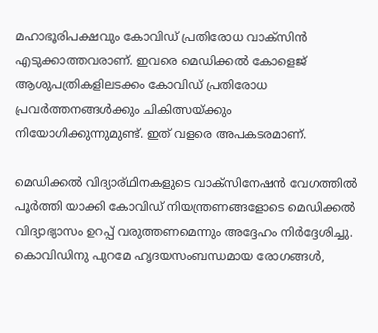മഹാഭൂരിപക്ഷവും കോവിഡ് പ്രതിരോധ വാക്‌സിന്‍ എടുക്കാത്തവരാണ്. ഇവരെ മെഡിക്കല്‍ കോളെജ് ആശുപത്രികളിലടക്കം കോവിഡ് പ്രതിരോധ പ്രവര്‍ത്തനങ്ങള്‍ക്കും ചികിത്സയ്ക്കും നിയോഗിക്കുന്നുമുണ്ട്. ഇത് വളരെ അപകടരമാണ്.

മെഡിക്കല്‍ വിദ്യാര്ഥിനകളുടെ വാക്‌സിനേഷന്‍ വേഗത്തില്‍ പൂര്‍ത്തി യാക്കി കോവിഡ് നിയന്ത്രണങ്ങളോടെ മെഡിക്കല്‍ വിദ്യാഭ്യാസം ഉറപ്പ് വരുത്തണമെന്നും അദ്ദേഹം നിര്‍ദ്ദേശിച്ചു. കൊവിഡിനു പുറമേ ഹൃദയസംബന്ധമായ രോഗങ്ങള്‍,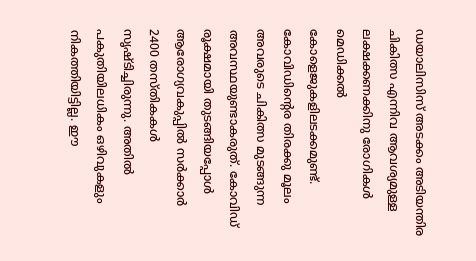ഡയാലിസിസ് അടക്കം അടിയന്തിര ചികിത്സ എന്നിവ ആവശ്യമുള്ള ലക്ഷക്കണക്കിനു രോഗികള്‍ മെഡിക്കല്‍ കോളെജുകളിലടക്കമുണ്ട്. കോവിഡിന്റെര തിരക്കു മൂലം അവരുടെ ചികിത്സ മുടങ്ങുന്ന അവസ്ഥയുണ്ടാകരുത്. കോവിഡ് രൂക്ഷമായി തുടങ്ങിയപ്പോള്‍ ആരോഗ്യവകുപ്പില്‍ സര്‍ക്കാര്‍ 2400 തസ്തികകള്‍ സൃഷ്ടിച്ചിരുന്നു. അതില്‍ പകുതിയിലധികം ഒഴിവുകളും നികത്തിയിട്ടില്ല. ഈ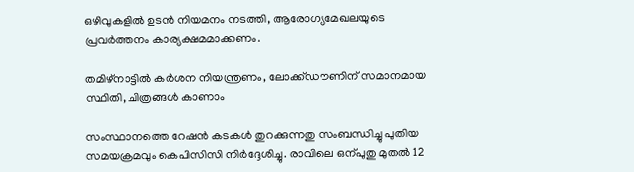ഒഴിവുകളില്‍ ഉടന്‍ നിയമനം നടത്തി, ആരോഗ്യമേഖലയുടെ പ്രവര്‍ത്തനം കാര്യക്ഷമമാക്കണം.

തമിഴ്‌നാട്ടില്‍ കര്‍ശന നിയന്ത്രണം, ലോക്ക്ഡൗണിന് സമാനമായ സ്ഥിതി, ചിത്രങ്ങള്‍ കാണാം

സംസ്ഥാനത്തെ റേഷന്‍ കടകള്‍ തുറക്കുന്നതു സംബന്ധിച്ചു പുതിയ സമയക്രമവും കെപിസിസി നിര്‍ദ്ദേശിച്ചു. രാവിലെ ഒന്പുതു മുതല്‍ 12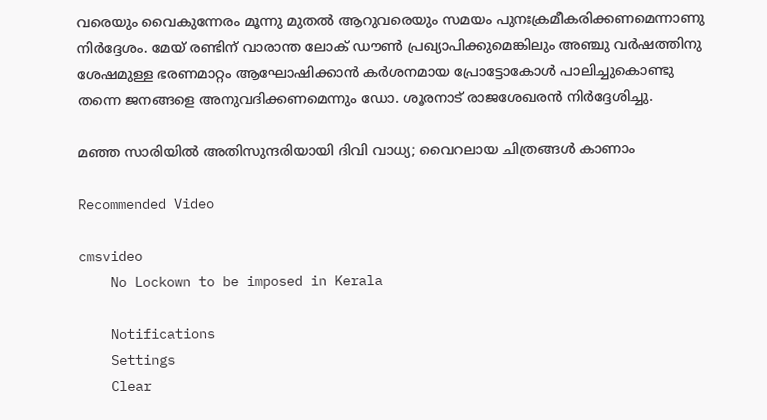വരെയും വൈകുന്നേരം മൂന്നു മുതല്‍ ആറുവരെയും സമയം പുനഃക്രമീകരിക്കണമെന്നാണു നിര്‍ദ്ദേശം. മേയ് രണ്ടിന് വാരാന്ത ലോക് ഡൗണ്‍ പ്രഖ്യാപിക്കുമെങ്കിലും അഞ്ചു വര്‍ഷത്തിനു ശേഷമുള്ള ഭരണമാറ്റം ആഘോഷിക്കാന്‍ കര്‍ശനമായ പ്രോട്ടോകോള്‍ പാലിച്ചുകൊണ്ടു തന്നെ ജനങ്ങളെ അനുവദിക്കണമെന്നും ഡോ. ശൂരനാട് രാജശേഖരന്‍ നിര്‍ദ്ദേശിച്ചു.

മഞ്ഞ സാരിയില്‍ അതിസുന്ദരിയായി ദിവി വാധ്യ; വൈറലായ ചിത്രങ്ങള്‍ കാണാം

Recommended Video

cmsvideo
    No Lockown to be imposed in Kerala

    Notifications
    Settings
    Clear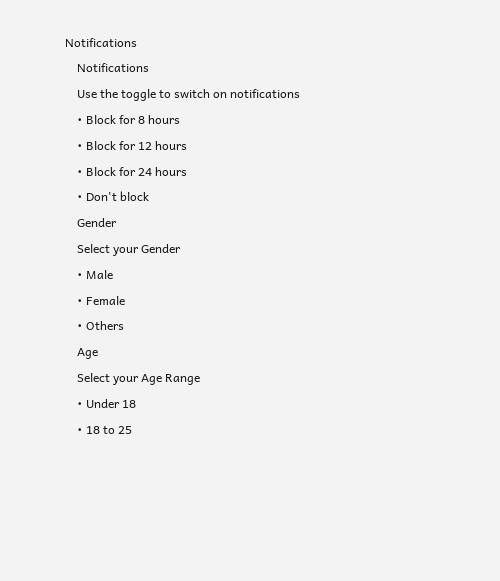Notifications
    Notifications
    Use the toggle to switch on notifications
    • Block for 8 hours
    • Block for 12 hours
    • Block for 24 hours
    • Don't block
    Gender
    Select your Gender
    • Male
    • Female
    • Others
    Age
    Select your Age Range
    • Under 18
    • 18 to 25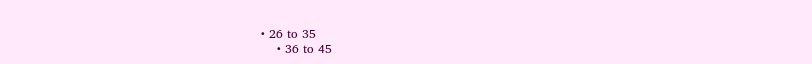• 26 to 35
    • 36 to 45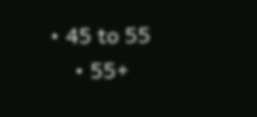• 45 to 55
    • 55+